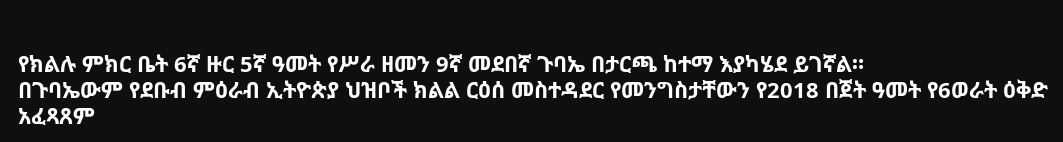የክልሉ ምክር ቤት 6ኛ ዙር 5ኛ ዓመት የሥራ ዘመን 9ኛ መደበኛ ጉባኤ በታርጫ ከተማ እያካሄደ ይገኛል።
በጉባኤውም የደቡብ ምዕራብ ኢትዮጵያ ህዝቦች ክልል ርዕሰ መስተዳደር የመንግስታቸውን የ2018 በጀት ዓመት የ6ወራት ዕቅድ አፈጻጸም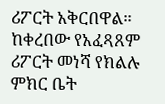ሪፖርት አቅርበዋል። ከቀረበው የአፈጻጸም ሪፖርት መነሻ የክልሉ ምክር ቤት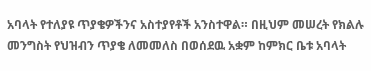አባላት የተለያዩ ጥያቄዎችንና አስተያየቶች አንስተዋል። በዚህም መሠረት የክልሉ መንግስት የህዝብን ጥያቄ ለመመለስ በወሰደዉ አቋም ከምክር ቤቱ አባላት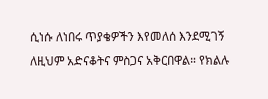ሲነሱ ለነበሩ ጥያቄዎችን እየመለሰ እንደሚገኝ ለዚህም አድናቆትና ምስጋና አቅርበዋል። የክልሉ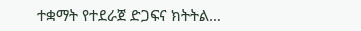ተቋማት የተደራጀ ድጋፍና ክትትል…